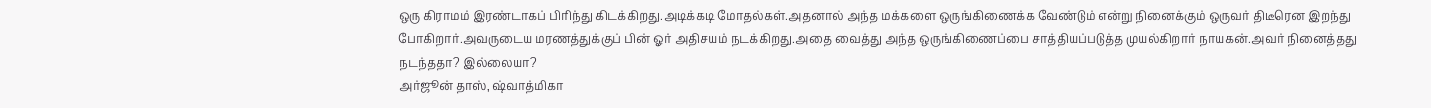ஒரு கிராமம் இரண்டாகப் பிரிந்து கிடக்கிறது.அடிக்கடி மோதல்கள்.அதனால் அந்த மக்களை ஒருங்கிணைக்க வேண்டும் என்று நினைக்கும் ஒருவர் திடீரென இறந்து போகிறார்.அவருடைய மரணத்துக்குப் பின் ஓர் அதிசயம் நடக்கிறது.அதை வைத்து அந்த ஒருங்கிணைப்பை சாத்தியப்படுத்த முயல்கிறார் நாயகன்.அவர் நினைத்தது நடந்ததா? இல்லையா?
அர்ஜூன் தாஸ், ஷ்வாத்மிகா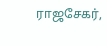ராஜசேகர்,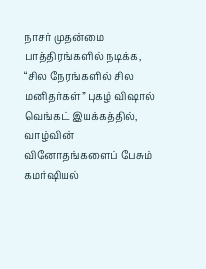நாசர் முதன்மை பாத்திரங்களில் நடிக்க, “சில நேரங்களில் சில மனிதர்கள்” புகழ் விஷால் வெங்கட் இயக்கத்தில், வாழ்வின் வினோதங்களைப் பேசும் கமர்ஷியல்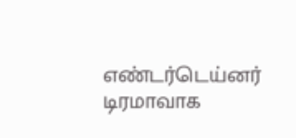எண்டர்டெய்னர் டிரமாவாக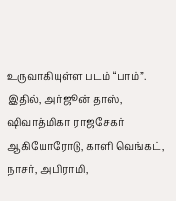உருவாகியுள்ள படம் “பாம்”. இதில், அர்ஜூன் தாஸ், ஷிவாத்மிகா ராஜசேகர் ஆகியோரோடு, காளி வெங்கட், நாசர், அபிராமி,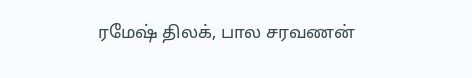ரமேஷ் திலக், பால சரவணன்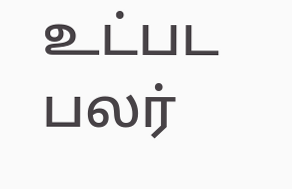உட்பட பலர்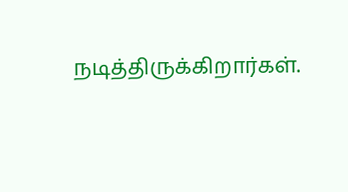நடித்திருக்கிறார்கள்.